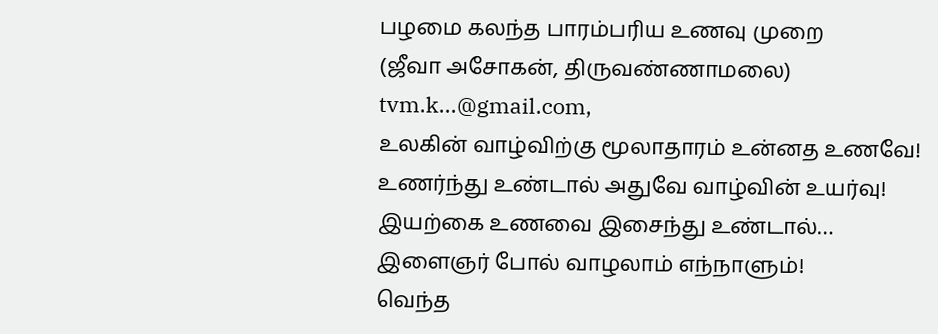பழமை கலந்த பாரம்பரிய உணவு முறை
(ஜீவா அசோகன், திருவண்ணாமலை)
tvm.k...@gmail.com,
உலகின் வாழ்விற்கு மூலாதாரம் உன்னத உணவே!
உணர்ந்து உண்டால் அதுவே வாழ்வின் உயர்வு!
இயற்கை உணவை இசைந்து உண்டால்…
இளைஞர் போல் வாழலாம் எந்நாளும்!
வெந்த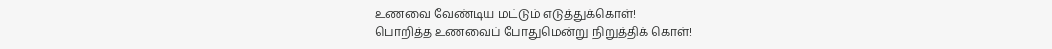உணவை வேண்டிய மட்டும் எடுத்துக்கொள்!
பொறித்த உணவைப் போதுமென்று நிறுத்திக் கொள்!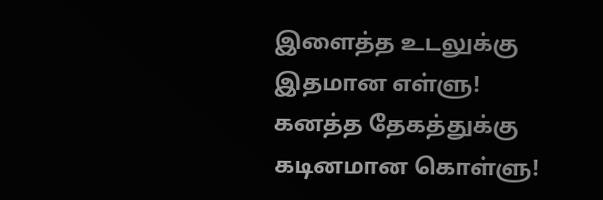இளைத்த உடலுக்கு இதமான எள்ளு!
கனத்த தேகத்துக்கு கடினமான கொள்ளு!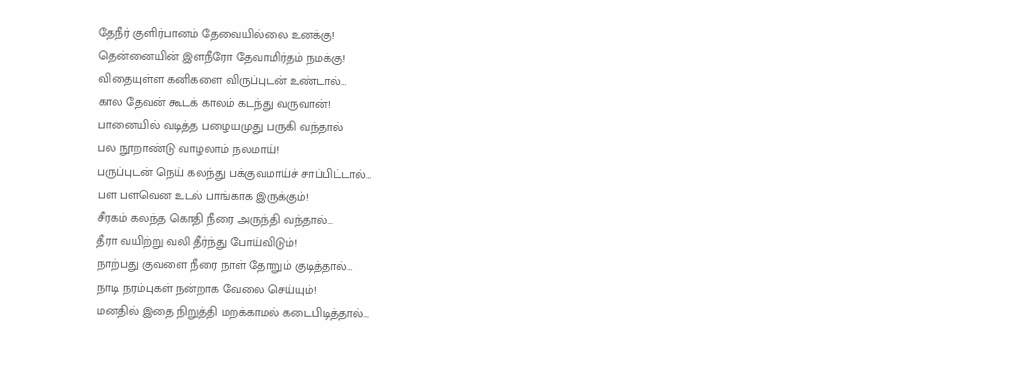தேநீர் குளிர்பானம் தேவையில்லை உனக்கு!
தென்னையின் இளநீரோ தேவாமிர்தம் நமக்கு!
விதையுள்ள கனிகளை விருப்புடன் உண்டால்…
கால தேவன் கூடக் காலம் கடந்து வருவான்!
பானையில் வடித்த பழையமுது பருகி வந்தால்
பல நூறாண்டு வாழலாம் நலமாய்!
பருப்புடன் நெய் கலந்து பக்குவமாய்ச் சாப்பிட்டால்…
பள பளவென உடல் பாங்காக இருக்கும்!
சீரகம் கலந்த கொதி நீரை அருந்தி வந்தால்…
தீரா வயிற்று வலி தீர்ந்து போய்விடும்!
நாற்பது குவளை நீரை நாள் தோறும் குடித்தால்…
நாடி நரம்புகள் நன்றாக வேலை செய்யும்!
மனதில் இதை நிறுத்தி மறக்காமல் கடைபிடித்தால்…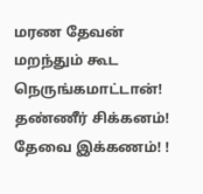மரண தேவன் மறந்தும் கூட நெருங்கமாட்டான்!
தண்ணீர் சிக்கனம்! தேவை இக்கணம்! !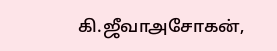கி.ஜீவாஅசோகன்,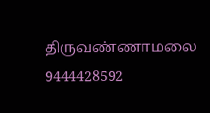திருவண்ணாமலை
9444428592